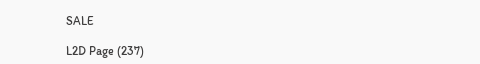SALE

L2D Page (237)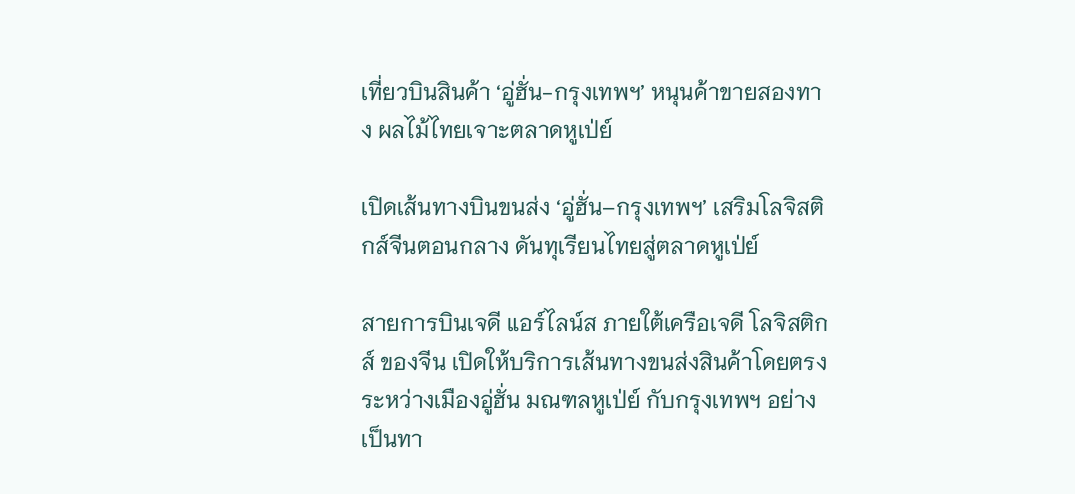เที่ยวบินสินค้า ‘อู่ฮั่น-กรุงเทพฯ’ หนุนค้าขายสองทาง ผลไม้ไทยเจาะตลาดหูเป่ย์

เปิดเส้นทางบินขนส่ง ‘อู่ฮั่น–กรุงเทพฯ’ เสริมโลจิสติกส์จีนตอนกลาง ดันทุเรียนไทยสู่ตลาดหูเป่ย์

สายการบินเจดี แอร์ไลน์ส ภายใต้เครือเจดี โลจิสติกส์ ของจีน เปิดให้บริการเส้นทางขนส่งสินค้าโดยตรงระหว่างเมืองอู่ฮั่น มณฑลหูเป่ย์ กับกรุงเทพฯ อย่างเป็นทา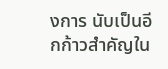งการ นับเป็นอีกก้าวสำคัญใน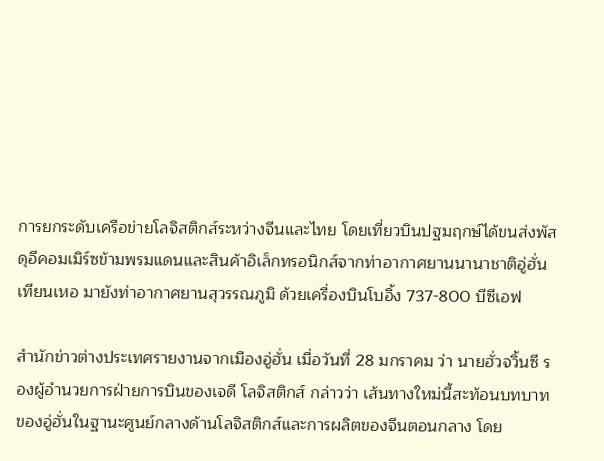การยกระดับเครือข่ายโลจิสติกส์ระหว่างจีนและไทย โดยเที่ยวบินปฐมฤกษ์ได้ขนส่งพัสดุอีคอมเมิร์ซข้ามพรมแดนและสินค้าอิเล็กทรอนิกส์จากท่าอากาศยานนานาชาติอู่ฮั่น เทียนเหอ มายังท่าอากาศยานสุวรรณภูมิ ด้วยเครื่องบินโบอิ้ง 737-800 บีซีเอฟ

สำนักข่าวต่างประเทศรายงานจากเมืองอู่ฮั่น เมื่อวันที่ 28 มกราคม ว่า นายฮั่วจวิ้นซี รองผู้อำนวยการฝ่ายการบินของเจดี โลจิสติกส์ กล่าวว่า เส้นทางใหม่นี้สะท้อนบทบาทของอู่ฮั่นในฐานะศูนย์กลางด้านโลจิสติกส์และการผลิตของจีนตอนกลาง โดย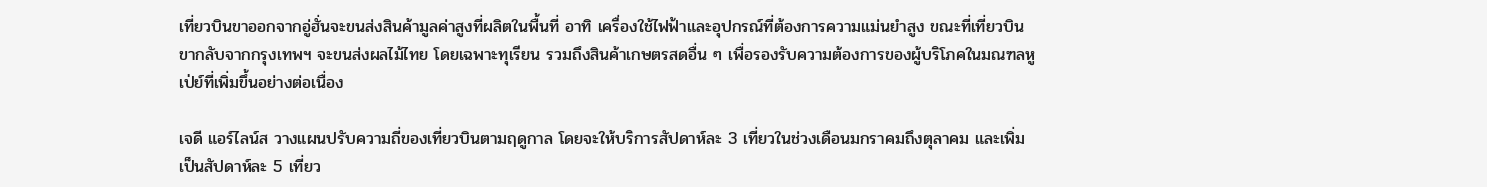เที่ยวบินขาออกจากอู่ฮั่นจะขนส่งสินค้ามูลค่าสูงที่ผลิตในพื้นที่ อาทิ เครื่องใช้ไฟฟ้าและอุปกรณ์ที่ต้องการความแม่นยำสูง ขณะที่เที่ยวบินขากลับจากกรุงเทพฯ จะขนส่งผลไม้ไทย โดยเฉพาะทุเรียน รวมถึงสินค้าเกษตรสดอื่น ๆ เพื่อรองรับความต้องการของผู้บริโภคในมณฑลหูเป่ย์ที่เพิ่มขึ้นอย่างต่อเนื่อง

เจดี แอร์ไลน์ส วางแผนปรับความถี่ของเที่ยวบินตามฤดูกาล โดยจะให้บริการสัปดาห์ละ 3 เที่ยวในช่วงเดือนมกราคมถึงตุลาคม และเพิ่มเป็นสัปดาห์ละ 5 เที่ยว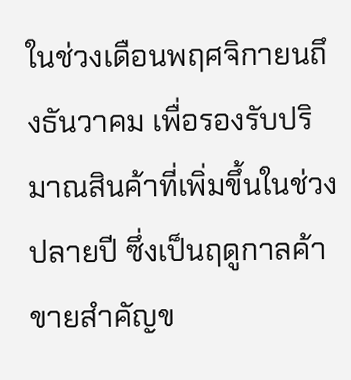ในช่วงเดือนพฤศจิกายนถึงธันวาคม เพื่อรองรับปริมาณสินค้าที่เพิ่มขึ้นในช่วงปลายปี ซึ่งเป็นฤดูกาลค้าขายสำคัญข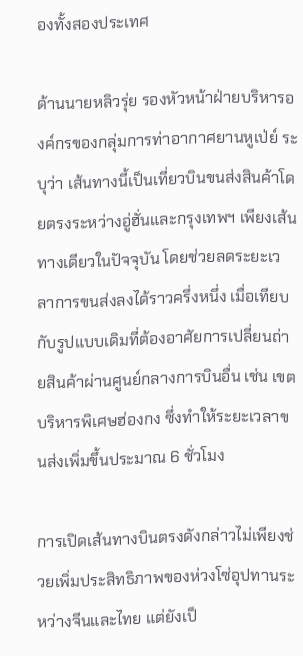องทั้งสองประเทศ

ด้านนายหลิวรุ่ย รองหัวหน้าฝ่ายบริหารองค์กรของกลุ่มการท่าอากาศยานหูเป่ย์ ระบุว่า เส้นทางนี้เป็นเที่ยวบินขนส่งสินค้าโดยตรงระหว่างอู่ฮั่นและกรุงเทพฯ เพียงเส้นทางเดียวในปัจจุบัน โดยช่วยลดระยะเวลาการขนส่งลงได้ราวครึ่งหนึ่ง เมื่อเทียบกับรูปแบบเดิมที่ต้องอาศัยการเปลี่ยนถ่ายสินค้าผ่านศูนย์กลางการบินอื่น เช่น เขตบริหารพิเศษฮ่องกง ซึ่งทำให้ระยะเวลาขนส่งเพิ่มขึ้นประมาณ 6 ชั่วโมง

การเปิดเส้นทางบินตรงดังกล่าวไม่เพียงช่วยเพิ่มประสิทธิภาพของห่วงโซ่อุปทานระหว่างจีนและไทย แต่ยังเป็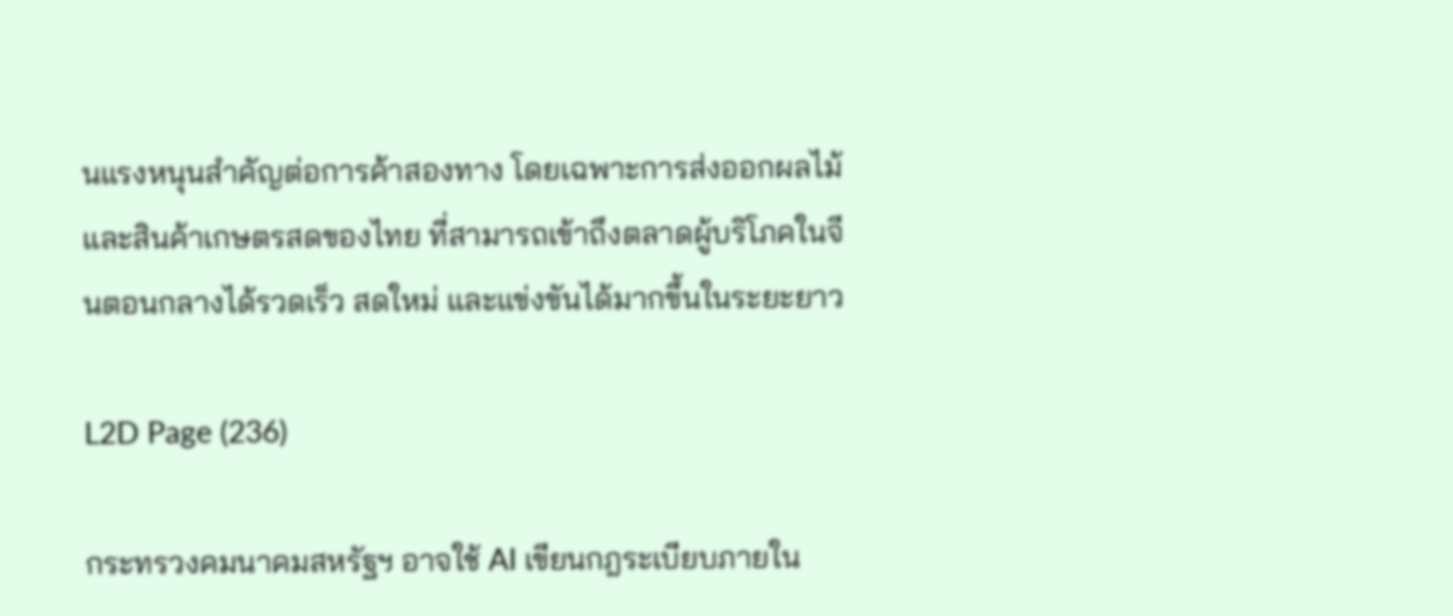นแรงหนุนสำคัญต่อการค้าสองทาง โดยเฉพาะการส่งออกผลไม้และสินค้าเกษตรสดของไทย ที่สามารถเข้าถึงตลาดผู้บริโภคในจีนตอนกลางได้รวดเร็ว สดใหม่ และแข่งขันได้มากขึ้นในระยะยาว

L2D Page (236)

กระทรวงคมนาคมสหรัฐฯ อาจใช้ AI เขียนกฎระเบียบภายใน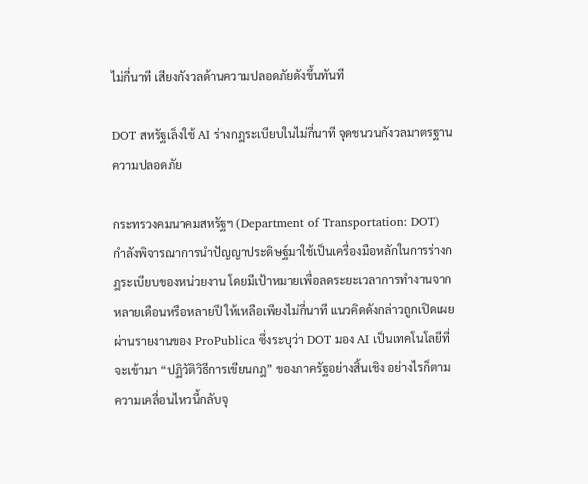ไม่กี่นาที เสียงกังวลด้านความปลอดภัยดังขึ้นทันที

DOT สหรัฐเล็งใช้ AI ร่างกฎระเบียบในไม่กี่นาที จุดชนวนกังวลมาตรฐานความปลอดภัย

กระทรวงคมนาคมสหรัฐฯ (Department of Transportation: DOT) กำลังพิจารณาการนำปัญญาประดิษฐ์มาใช้เป็นเครื่องมือหลักในการร่างกฎระเบียบของหน่วยงาน โดยมีเป้าหมายเพื่อลดระยะเวลาการทำงานจากหลายเดือนหรือหลายปี ให้เหลือเพียงไม่กี่นาที แนวคิดดังกล่าวถูกเปิดเผยผ่านรายงานของ ProPublica ซึ่งระบุว่า DOT มอง AI เป็นเทคโนโลยีที่จะเข้ามา “ปฏิวัติวิธีการเขียนกฎ” ของภาครัฐอย่างสิ้นเชิง อย่างไรก็ตาม ความเคลื่อนไหวนี้กลับจุ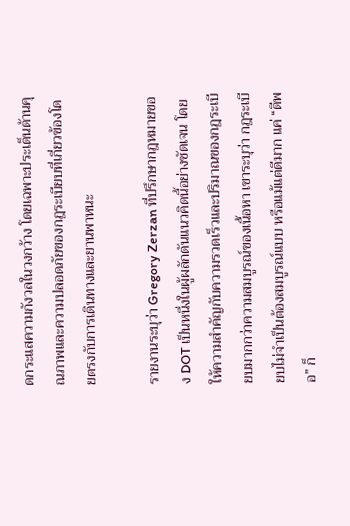ดกระแสความกังวลในวงกว้าง โดยเฉพาะประเด็นด้านคุณภาพและความปลอดภัยของกฎระเบียบที่เกี่ยวข้องโดยตรงกับการเดินทางและยานพาหนะ

รายงานระบุว่า Gregory Zerzan ที่ปรึกษากฎหมายของ DOT เป็นหนึ่งในผู้ผลักดันแนวคิดนี้อย่างชัดเจน โดยให้ความสำคัญกับความรวดเร็วและปริมาณของกฎระเบียบมากกว่าความสมบูรณ์ของเนื้อหา เขาระบุว่า กฎระเบียบไม่จำเป็นต้องสมบูรณ์แบบ หรือแม้แต่ดีมาก แค่ “ดีพอ” ก็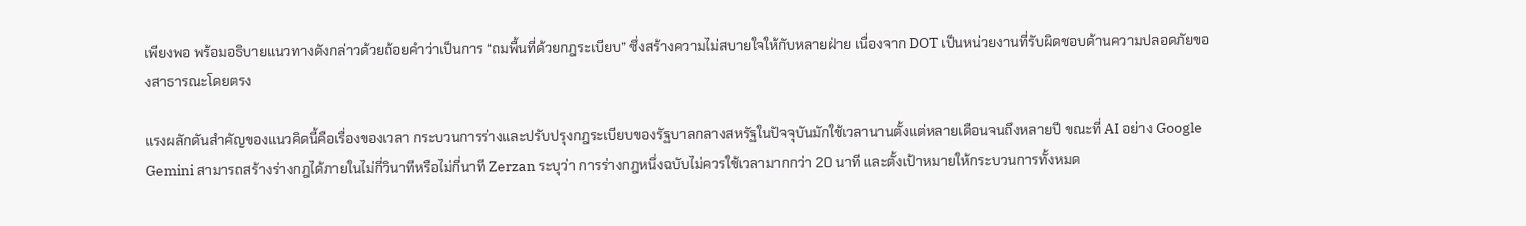เพียงพอ พร้อมอธิบายแนวทางดังกล่าวด้วยถ้อยคำว่าเป็นการ “ถมพื้นที่ด้วยกฎระเบียบ” ซึ่งสร้างความไม่สบายใจให้กับหลายฝ่าย เนื่องจาก DOT เป็นหน่วยงานที่รับผิดชอบด้านความปลอดภัยของสาธารณะโดยตรง

แรงผลักดันสำคัญของแนวคิดนี้คือเรื่องของเวลา กระบวนการร่างและปรับปรุงกฎระเบียบของรัฐบาลกลางสหรัฐในปัจจุบันมักใช้เวลานานตั้งแต่หลายเดือนจนถึงหลายปี ขณะที่ AI อย่าง Google Gemini สามารถสร้างร่างกฎได้ภายในไม่กี่วินาทีหรือไม่กี่นาที Zerzan ระบุว่า การร่างกฎหนึ่งฉบับไม่ควรใช้เวลามากกว่า 20 นาที และตั้งเป้าหมายให้กระบวนการทั้งหมด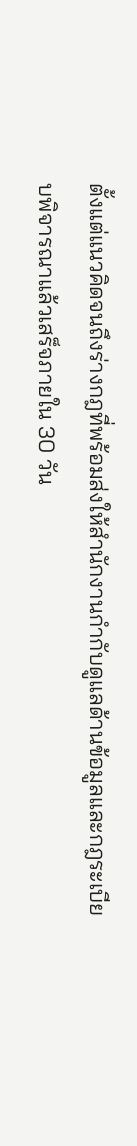ตั้งแต่แนวคิดจนถึงร่างกฎที่พร้อมส่งให้สำนักงานกำกับดูแลด้านข้อมูลและกฎระเบียบพิจารณาแล้วเสร็จภายใน 30 วัน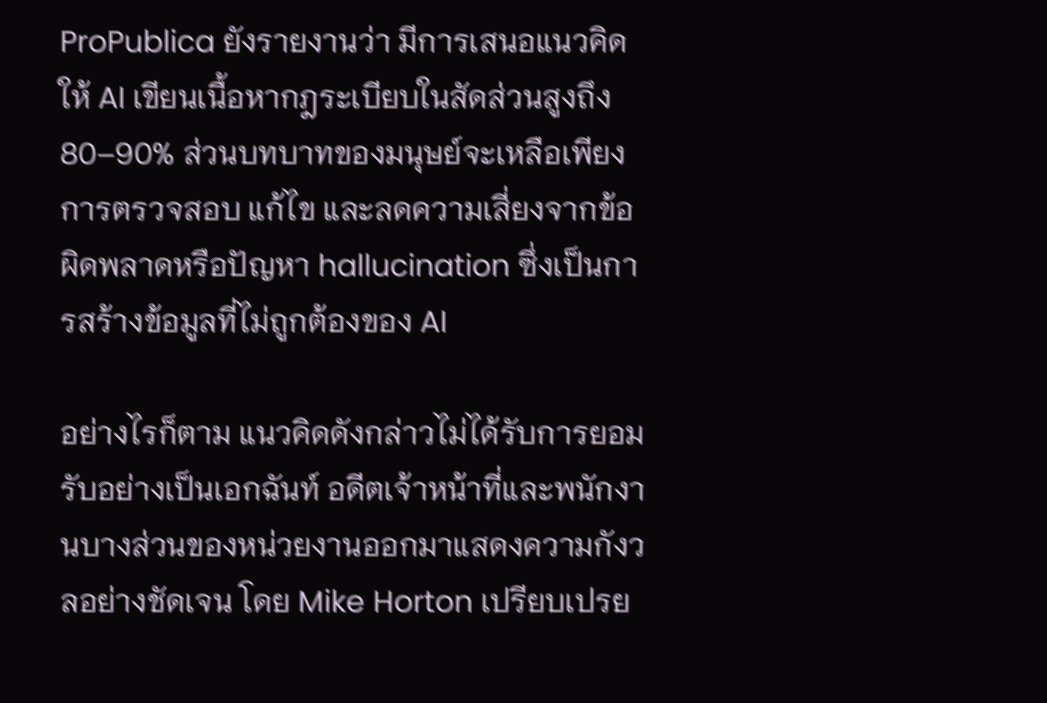ProPublica ยังรายงานว่า มีการเสนอแนวคิดให้ AI เขียนเนื้อหากฎระเบียบในสัดส่วนสูงถึง 80–90% ส่วนบทบาทของมนุษย์จะเหลือเพียงการตรวจสอบ แก้ไข และลดความเสี่ยงจากข้อผิดพลาดหรือปัญหา hallucination ซึ่งเป็นการสร้างข้อมูลที่ไม่ถูกต้องของ AI

อย่างไรก็ตาม แนวคิดดังกล่าวไม่ได้รับการยอมรับอย่างเป็นเอกฉันท์ อดีตเจ้าหน้าที่และพนักงานบางส่วนของหน่วยงานออกมาแสดงความกังวลอย่างชัดเจน โดย Mike Horton เปรียบเปรย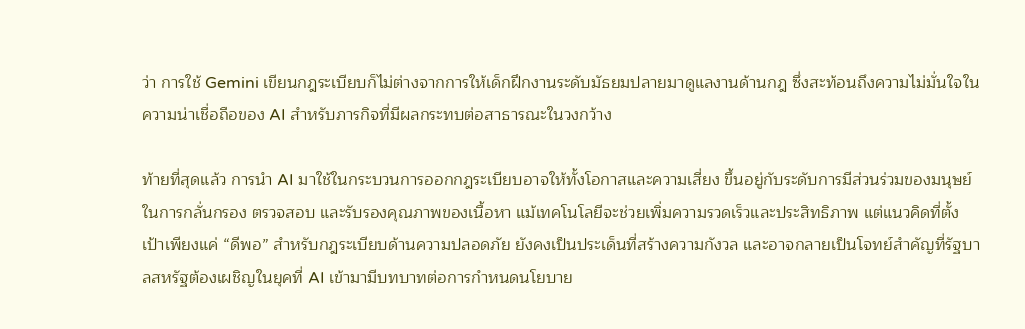ว่า การใช้ Gemini เขียนกฎระเบียบก็ไม่ต่างจากการให้เด็กฝึกงานระดับมัธยมปลายมาดูแลงานด้านกฎ ซึ่งสะท้อนถึงความไม่มั่นใจในความน่าเชื่อถือของ AI สำหรับภารกิจที่มีผลกระทบต่อสาธารณะในวงกว้าง

ท้ายที่สุดแล้ว การนำ AI มาใช้ในกระบวนการออกกฎระเบียบอาจให้ทั้งโอกาสและความเสี่ยง ขึ้นอยู่กับระดับการมีส่วนร่วมของมนุษย์ในการกลั่นกรอง ตรวจสอบ และรับรองคุณภาพของเนื้อหา แม้เทคโนโลยีจะช่วยเพิ่มความรวดเร็วและประสิทธิภาพ แต่แนวคิดที่ตั้งเป้าเพียงแค่ “ดีพอ” สำหรับกฎระเบียบด้านความปลอดภัย ยังคงเป็นประเด็นที่สร้างความกังวล และอาจกลายเป็นโจทย์สำคัญที่รัฐบาลสหรัฐต้องเผชิญในยุคที่ AI เข้ามามีบทบาทต่อการกำหนดนโยบาย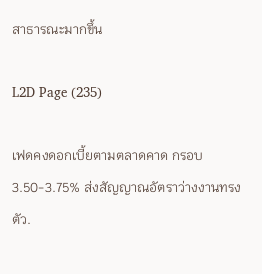สาธารณะมากขึ้น

L2D Page (235)

เฟดคงดอกเบี้ยตามตลาดคาด กรอบ 3.50-3.75% ส่งสัญญาณอัตราว่างงานทรงตัว.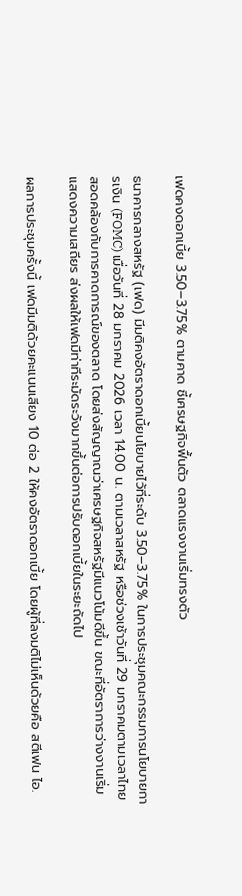เฟดคงดอกเบี้ย 3.50–3.75% ตามคาด ชี้เศรษฐกิจฟื้นตัว ตลาดแรงงานเริ่มทรงตัว

ธนาคารกลางสหรัฐ (เฟด) มีมติคงอัตราดอกเบี้ยนโยบายไว้ที่ระดับ 3.50–3.75% ในการประชุมคณะกรรมการนโยบายการเงิน (FOMC) เมื่อวันที่ 28 มกราคม 2026 เวลา 14.00 น. ตามเวลาสหรัฐ หรือช่วงเช้าวันที่ 29 มกราคมตามเวลาไทย สอดคล้องกับการคาดการณ์ของตลาด โดยส่งสัญญาณว่าเศรษฐกิจสหรัฐมีแนวโน้มดีขึ้น ขณะที่อัตราการว่างงานเริ่มแสดงความเสถียร ส่งผลให้เฟดมีท่าทีระมัดระวังมากขึ้นต่อการปรับดอกเบี้ยในระยะถัดไป

ผลการประชุมครั้งนี้ เฟดมีมติด้วยคะแนนเสียง 10 ต่อ 2 ให้คงอัตราดอกเบี้ย โดยผู้ที่ลงมติไม่เห็นด้วยคือ สตีเฟน ไอ.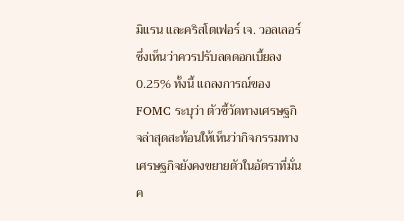มิแรน และคริสโตเฟอร์ เจ. วอลเลอร์ ซึ่งเห็นว่าควรปรับลดดอกเบี้ยลง 0.25% ทั้งนี้ แถลงการณ์ของ FOMC ระบุว่า ตัวชี้วัดทางเศรษฐกิจล่าสุดสะท้อนให้เห็นว่ากิจกรรมทางเศรษฐกิจยังคงขยายตัวในอัตราที่มั่นค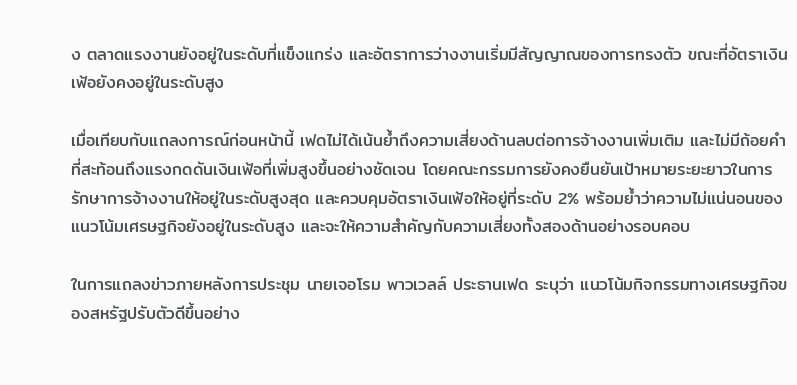ง ตลาดแรงงานยังอยู่ในระดับที่แข็งแกร่ง และอัตราการว่างงานเริ่มมีสัญญาณของการทรงตัว ขณะที่อัตราเงินเฟ้อยังคงอยู่ในระดับสูง

เมื่อเทียบกับแถลงการณ์ก่อนหน้านี้ เฟดไม่ได้เน้นย้ำถึงความเสี่ยงด้านลบต่อการจ้างงานเพิ่มเติม และไม่มีถ้อยคำที่สะท้อนถึงแรงกดดันเงินเฟ้อที่เพิ่มสูงขึ้นอย่างชัดเจน โดยคณะกรรมการยังคงยืนยันเป้าหมายระยะยาวในการรักษาการจ้างงานให้อยู่ในระดับสูงสุด และควบคุมอัตราเงินเฟ้อให้อยู่ที่ระดับ 2% พร้อมย้ำว่าความไม่แน่นอนของแนวโน้มเศรษฐกิจยังอยู่ในระดับสูง และจะให้ความสำคัญกับความเสี่ยงทั้งสองด้านอย่างรอบคอบ

ในการแถลงข่าวภายหลังการประชุม นายเจอโรม พาวเวลล์ ประธานเฟด ระบุว่า แนวโน้มกิจกรรมทางเศรษฐกิจของสหรัฐปรับตัวดีขึ้นอย่าง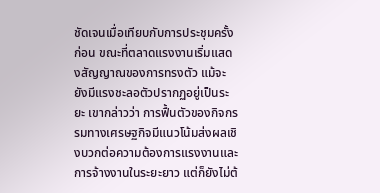ชัดเจนเมื่อเทียบกับการประชุมครั้งก่อน ขณะที่ตลาดแรงงานเริ่มแสดงสัญญาณของการทรงตัว แม้จะยังมีแรงชะลอตัวปรากฏอยู่เป็นระยะ เขากล่าวว่า การฟื้นตัวของกิจกรรมทางเศรษฐกิจมีแนวโน้มส่งผลเชิงบวกต่อความต้องการแรงงานและการจ้างงานในระยะยาว แต่ก็ยังไม่ต้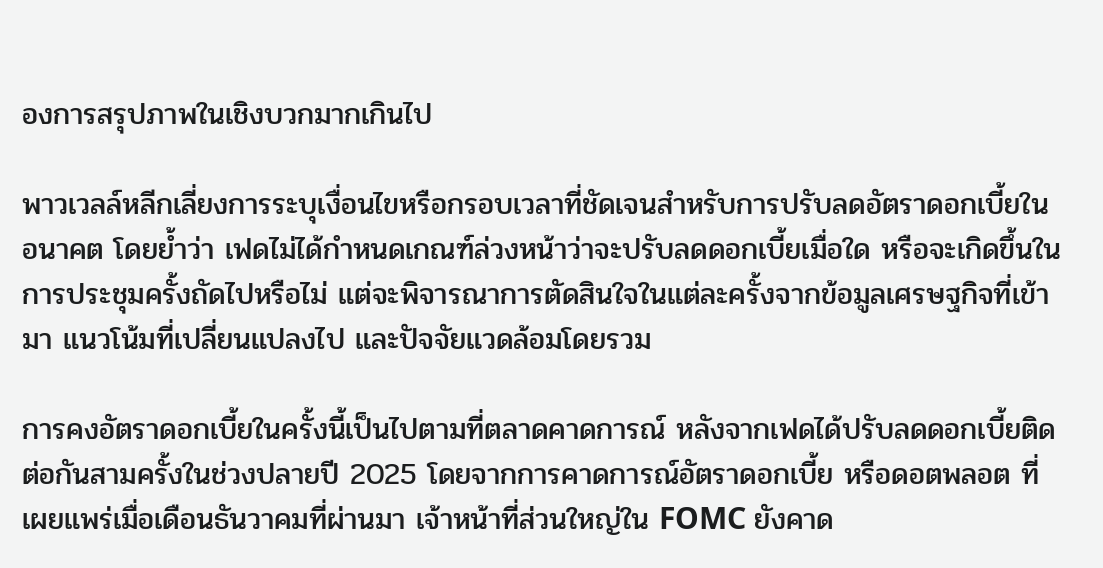องการสรุปภาพในเชิงบวกมากเกินไป

พาวเวลล์หลีกเลี่ยงการระบุเงื่อนไขหรือกรอบเวลาที่ชัดเจนสำหรับการปรับลดอัตราดอกเบี้ยในอนาคต โดยย้ำว่า เฟดไม่ได้กำหนดเกณฑ์ล่วงหน้าว่าจะปรับลดดอกเบี้ยเมื่อใด หรือจะเกิดขึ้นในการประชุมครั้งถัดไปหรือไม่ แต่จะพิจารณาการตัดสินใจในแต่ละครั้งจากข้อมูลเศรษฐกิจที่เข้ามา แนวโน้มที่เปลี่ยนแปลงไป และปัจจัยแวดล้อมโดยรวม

การคงอัตราดอกเบี้ยในครั้งนี้เป็นไปตามที่ตลาดคาดการณ์ หลังจากเฟดได้ปรับลดดอกเบี้ยติดต่อกันสามครั้งในช่วงปลายปี 2025 โดยจากการคาดการณ์อัตราดอกเบี้ย หรือดอตพลอต ที่เผยแพร่เมื่อเดือนธันวาคมที่ผ่านมา เจ้าหน้าที่ส่วนใหญ่ใน FOMC ยังคาด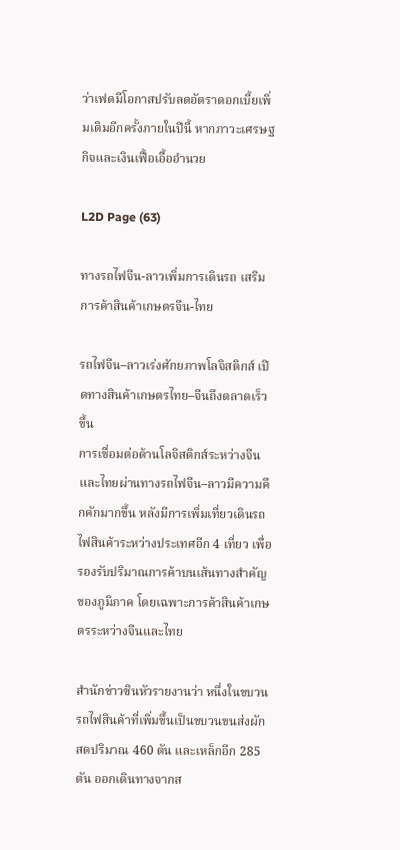ว่าเฟดมีโอกาสปรับลดอัตราดอกเบี้ยเพิ่มเติมอีกครั้งภายในปีนี้ หากภาวะเศรษฐกิจและเงินเฟื้อเอื้ออำนวย

L2D Page (63)

ทางรถไฟจีน-ลาวเพิ่มการเดินรถ เสริมการค้าสินค้าเกษตรจีน-ไทย

รถไฟจีน–ลาวเร่งศักยภาพโลจิสติกส์ เปิดทางสินค้าเกษตรไทย–จีนถึงตลาดเร็วขึ้น
การเชื่อมต่อด้านโลจิสติกส์ระหว่างจีนและไทยผ่านทางรถไฟจีน–ลาวมีความคึกคักมากขึ้น หลังมีการเพิ่มเที่ยวเดินรถไฟสินค้าระหว่างประเทศอีก 4 เที่ยว เพื่อรองรับปริมาณการค้าบนเส้นทางสำคัญของภูมิภาค โดยเฉพาะการค้าสินค้าเกษตรระหว่างจีนและไทย

สำนักข่าวซินหัวรายงานว่า หนึ่งในขบวนรถไฟสินค้าที่เพิ่มขึ้นเป็นขบวนขนส่งผักสดปริมาณ 460 ตัน และเหล็กอีก 285 ตัน ออกเดินทางจากส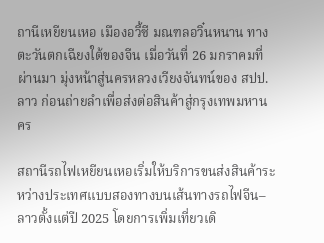ถานีเหยียนเหอ เมืองอวี้ซี มณฑลอวิ๋นหนาน ทางตะวันตกเฉียงใต้ของจีน เมื่อวันที่ 26 มกราคมที่ผ่านมา มุ่งหน้าสู่นครหลวงเวียงจันทน์ของ สปป.ลาว ก่อนถ่ายลำเพื่อส่งต่อสินค้าสู่กรุงเทพมหานคร

สถานีรถไฟเหยียนเหอเริ่มให้บริการขนส่งสินค้าระหว่างประเทศแบบสองทางบนเส้นทางรถไฟจีน–ลาวตั้งแต่ปี 2025 โดยการเพิ่มเที่ยวเดิ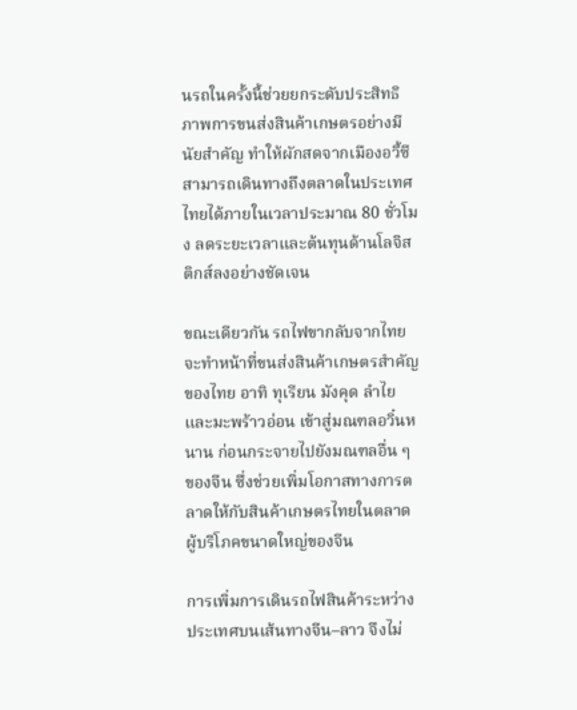นรถในครั้งนี้ช่วยยกระดับประสิทธิภาพการขนส่งสินค้าเกษตรอย่างมีนัยสำคัญ ทำให้ผักสดจากเมืองอวี้ซีสามารถเดินทางถึงตลาดในประเทศไทยได้ภายในเวลาประมาณ 80 ชั่วโมง ลดระยะเวลาและต้นทุนด้านโลจิสติกส์ลงอย่างชัดเจน

ขณะเดียวกัน รถไฟขากลับจากไทยจะทำหน้าที่ขนส่งสินค้าเกษตรสำคัญของไทย อาทิ ทุเรียน มังคุด ลำไย และมะพร้าวอ่อน เข้าสู่มณฑลอวิ๋นหนาน ก่อนกระจายไปยังมณฑลอื่น ๆ ของจีน ซึ่งช่วยเพิ่มโอกาสทางการตลาดให้กับสินค้าเกษตรไทยในตลาดผู้บริโภคขนาดใหญ่ของจีน

การเพิ่มการเดินรถไฟสินค้าระหว่างประเทศบนเส้นทางจีน–ลาว จึงไม่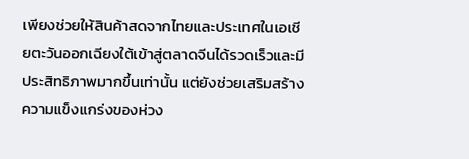เพียงช่วยให้สินค้าสดจากไทยและประเทศในเอเชียตะวันออกเฉียงใต้เข้าสู่ตลาดจีนได้รวดเร็วและมีประสิทธิภาพมากขึ้นเท่านั้น แต่ยังช่วยเสริมสร้างความแข็งแกร่งของห่วง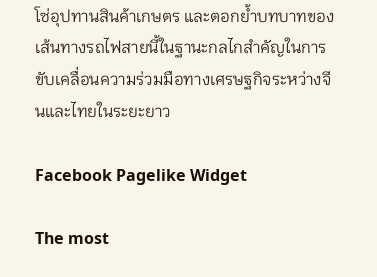โซ่อุปทานสินค้าเกษตร และตอกย้ำบทบาทของเส้นทางรถไฟสายนี้ในฐานะกลไกสำคัญในการขับเคลื่อนความร่วมมือทางเศรษฐกิจระหว่างจีนและไทยในระยะยาว

Facebook Pagelike Widget

The most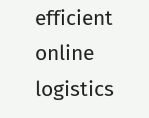efficient online logistics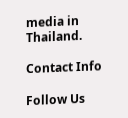media in Thailand.

Contact Info

Follow Us